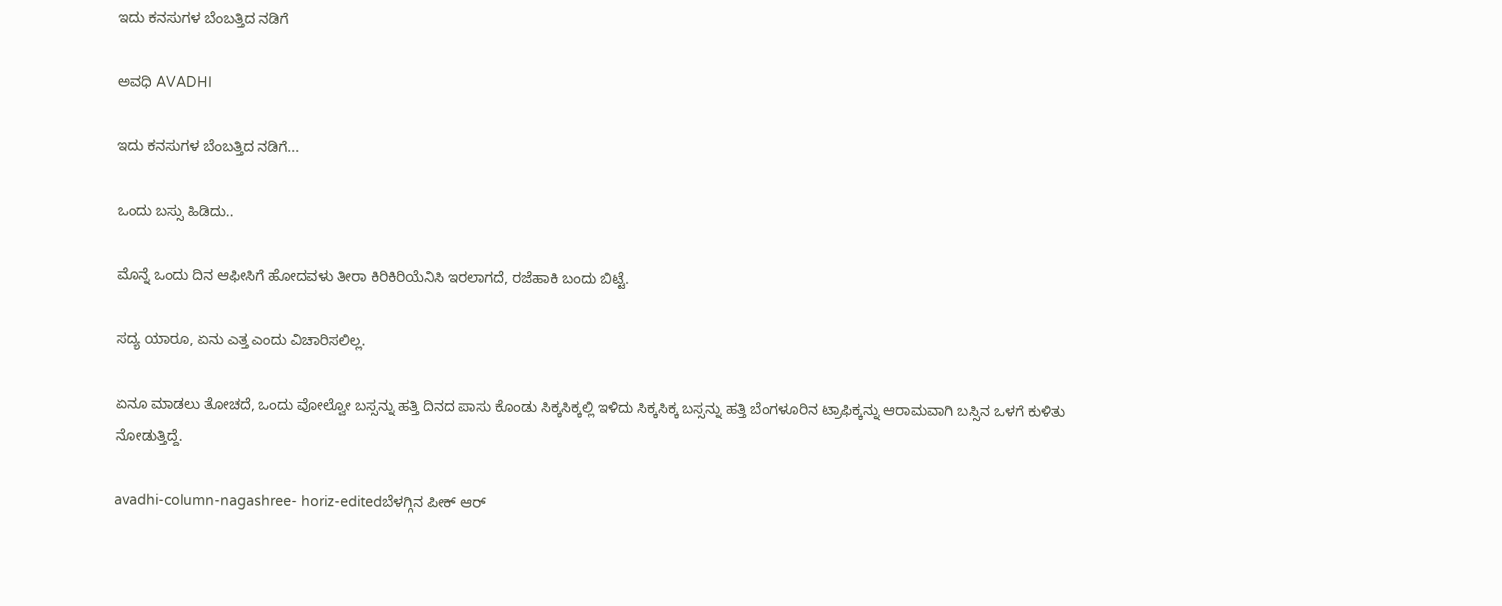ಇದು ಕನಸುಗಳ ಬೆಂಬತ್ತಿದ ನಡಿಗೆ‍

ಅವಧಿ AVADHI

ಇದು ಕನಸುಗಳ ಬೆಂಬತ್ತಿದ ನಡಿಗೆ...

ಒಂದು ಬಸ್ಸು ಹಿಡಿದು..

ಮೊನ್ನೆ ಒಂದು ದಿನ ಆಫೀಸಿಗೆ ಹೋದವಳು ತೀರಾ ಕಿರಿಕಿರಿಯೆನಿಸಿ ಇರಲಾಗದೆ, ರಜೆಹಾಕಿ ಬಂದು ಬಿಟ್ಟೆ.

ಸದ್ಯ ಯಾರೂ, ಏನು ಎತ್ತ ಎಂದು ವಿಚಾರಿಸಲಿಲ್ಲ.

ಏನೂ ಮಾಡಲು ತೋಚದೆ, ಒಂದು ವೋಲ್ವೋ ಬಸ್ಸನ್ನು ಹತ್ತಿ ದಿನದ ಪಾಸು ಕೊಂಡು ಸಿಕ್ಕಸಿಕ್ಕಲ್ಲಿ ಇಳಿದು ಸಿಕ್ಕಸಿಕ್ಕ ಬಸ್ಸನ್ನು ಹತ್ತಿ ಬೆಂಗಳೂರಿನ ಟ್ರಾಫಿಕ್ಕನ್ನು ಆರಾಮವಾಗಿ ಬಸ್ಸಿನ ಒಳಗೆ ಕುಳಿತು ನೋಡುತ್ತಿದ್ದೆ.

avadhi-column-nagashree- horiz-editedಬೆಳಗ್ಗಿನ ಪೀಕ್ ಆರ್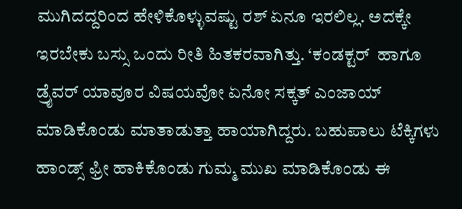ಮುಗಿದದ್ದರಿಂದ ಹೇಳಿಕೊಳ್ಳುವಷ್ಟು ರಶ್ ಏನೂ ಇರಲಿಲ್ಲ. ಅದಕ್ಕೇ ಇರಬೇಕು ಬಸ್ಸು ಒಂದು ರೀತಿ ಹಿತಕರವಾಗಿತ್ತು. ‘ಕಂಡಕ್ಟರ್  ಹಾಗೂ ಡ್ರೈವರ್ ಯಾವೂರ ವಿಷಯವೋ ಏನೋ ಸಕ್ಕತ್ ಎಂಜಾಯ್ ಮಾಡಿಕೊಂಡು ಮಾತಾಡುತ್ತಾ ಹಾಯಾಗಿದ್ದರು. ಬಹುಪಾಲು ಟೆಕ್ಕಿಗಳು ಹಾಂಡ್ಸ್ ಫ್ರೀ ಹಾಕಿಕೊಂಡು ಗುಮ್ಮ ಮುಖ ಮಾಡಿಕೊಂಡು ಈ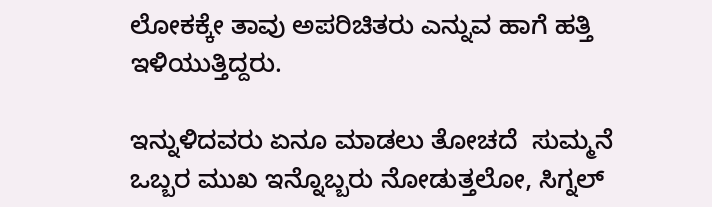ಲೋಕಕ್ಕೇ ತಾವು ಅಪರಿಚಿತರು ಎನ್ನುವ ಹಾಗೆ ಹತ್ತಿ ಇಳಿಯುತ್ತಿದ್ದರು.

ಇನ್ನುಳಿದವರು ಏನೂ ಮಾಡಲು ತೋಚದೆ  ಸುಮ್ಮನೆ ಒಬ್ಬರ ಮುಖ ಇನ್ನೊಬ್ಬರು ನೋಡುತ್ತಲೋ, ಸಿಗ್ನಲ್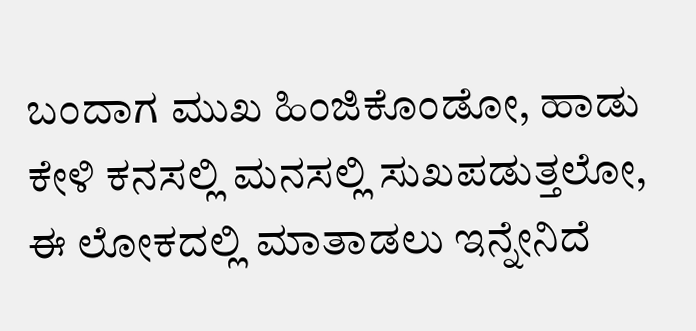ಬಂದಾಗ ಮುಖ ಹಿಂಜಿಕೊಂಡೋ, ಹಾಡು ಕೇಳಿ ಕನಸಲ್ಲಿ ಮನಸಲ್ಲಿ ಸುಖಪಡುತ್ತಲೋ, ಈ ಲೋಕದಲ್ಲಿ ಮಾತಾಡಲು ಇನ್ನೇನಿದೆ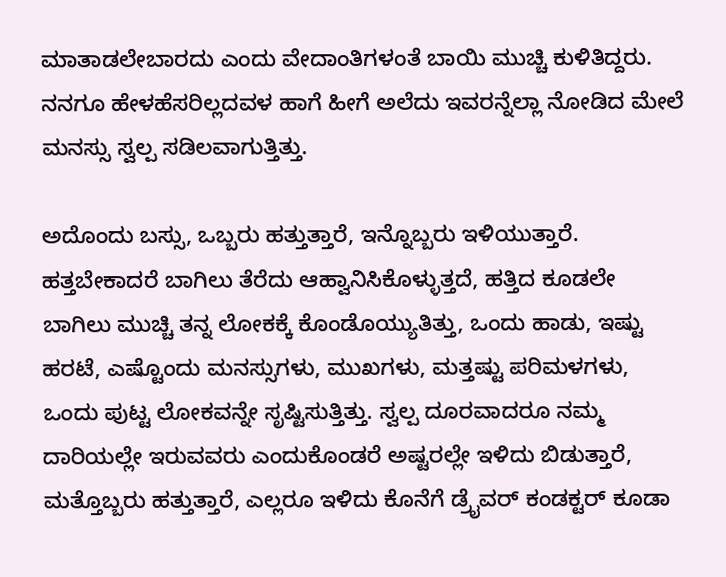ಮಾತಾಡಲೇಬಾರದು ಎಂದು ವೇದಾಂತಿಗಳಂತೆ ಬಾಯಿ ಮುಚ್ಚಿ ಕುಳಿತಿದ್ದರು. ನನಗೂ ಹೇಳಹೆಸರಿಲ್ಲದವಳ ಹಾಗೆ ಹೀಗೆ ಅಲೆದು ಇವರನ್ನೆಲ್ಲಾ ನೋಡಿದ ಮೇಲೆ ಮನಸ್ಸು ಸ್ವಲ್ಪ ಸಡಿಲವಾಗುತ್ತಿತ್ತು.

ಅದೊಂದು ಬಸ್ಸು, ಒಬ್ಬರು ಹತ್ತುತ್ತಾರೆ, ಇನ್ನೊಬ್ಬರು ಇಳಿಯುತ್ತಾರೆ. ಹತ್ತಬೇಕಾದರೆ ಬಾಗಿಲು ತೆರೆದು ಆಹ್ವಾನಿಸಿಕೊಳ್ಳುತ್ತದೆ, ಹತ್ತಿದ ಕೂಡಲೇ ಬಾಗಿಲು ಮುಚ್ಚಿ ತನ್ನ ಲೋಕಕ್ಕೆ ಕೊಂಡೊಯ್ಯುತಿತ್ತು, ಒಂದು ಹಾಡು, ಇಷ್ಟು ಹರಟೆ, ಎಷ್ಟೊಂದು ಮನಸ್ಸುಗಳು, ಮುಖಗಳು, ಮತ್ತಷ್ಟು ಪರಿಮಳಗಳು, ಒಂದು ಪುಟ್ಟ ಲೋಕವನ್ನೇ ಸೃಷ್ಟಿಸುತ್ತಿತ್ತು. ಸ್ವಲ್ಪ ದೂರವಾದರೂ ನಮ್ಮ ದಾರಿಯಲ್ಲೇ ಇರುವವರು ಎಂದುಕೊಂಡರೆ ಅಷ್ಟರಲ್ಲೇ ಇಳಿದು ಬಿಡುತ್ತಾರೆ, ಮತ್ತೊಬ್ಬರು ಹತ್ತುತ್ತಾರೆ, ಎಲ್ಲರೂ ಇಳಿದು ಕೊನೆಗೆ ಡ್ರೈವರ್ ಕಂಡಕ್ಟರ್ ಕೂಡಾ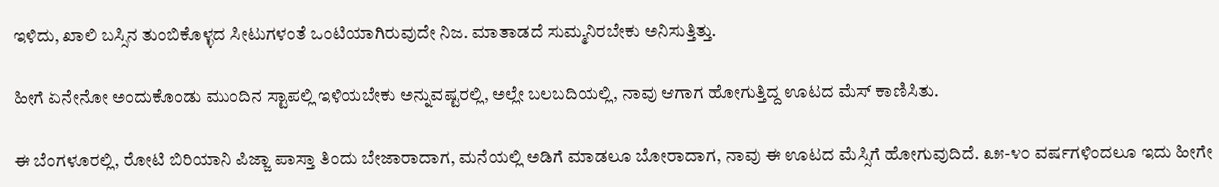ಇಳಿದು, ಖಾಲಿ ಬಸ್ಸಿನ ತುಂಬಿಕೊಳ್ಳದ ಸೀಟುಗಳಂತೆ ಒಂಟಿಯಾಗಿರುವುದೇ ನಿಜ. ಮಾತಾಡದೆ ಸುಮ್ಮನಿರಬೇಕು ಅನಿಸುತ್ತಿತ್ತು.

ಹೀಗೆ ಏನೇನೋ ಅಂದುಕೊಂಡು ಮುಂದಿನ ಸ್ಟಾಪಲ್ಲಿ ಇಳಿಯಬೇಕು ಅನ್ನುವಷ್ಟರಲ್ಲಿ, ಅಲ್ಲೇ ಬಲಬದಿಯಲ್ಲಿ, ನಾವು ಆಗಾಗ ಹೋಗುತ್ತಿದ್ದ ಊಟದ ಮೆಸ್ ಕಾಣಿಸಿತು.

ಈ ಬೆಂಗಳೂರಲ್ಲಿ, ರೋಟಿ ಬಿರಿಯಾನಿ ಪಿಜ್ಜಾ ಪಾಸ್ತಾ ತಿಂದು ಬೇಜಾರಾದಾಗ, ಮನೆಯಲ್ಲಿ ಅಡಿಗೆ ಮಾಡಲೂ ಬೋರಾದಾಗ, ನಾವು ಈ ಊಟದ ಮೆಸ್ಸಿಗೆ ಹೋಗುವುದಿದೆ. ೩೫-೪೦ ವರ್ಷಗಳಿಂದಲೂ ಇದು ಹೀಗೇ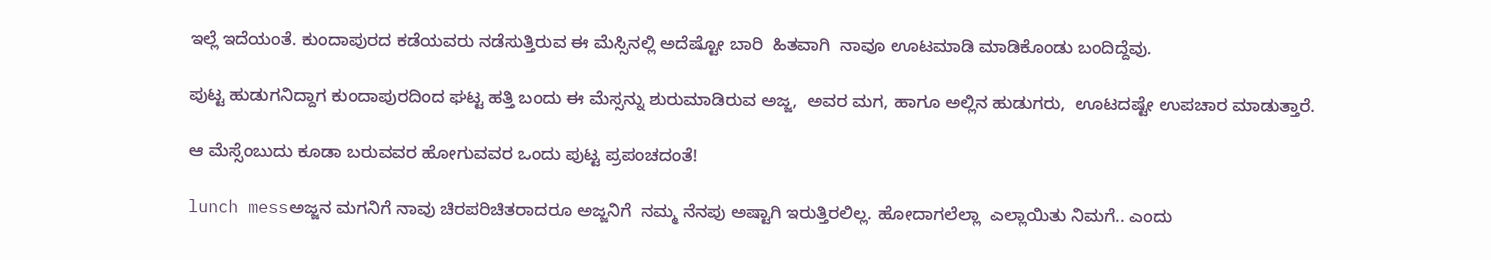ಇಲ್ಲೆ ಇದೆಯಂತೆ. ಕುಂದಾಪುರದ ಕಡೆಯವರು ನಡೆಸುತ್ತಿರುವ ಈ ಮೆಸ್ಸಿನಲ್ಲಿ ಅದೆಷ್ಟೋ ಬಾರಿ  ಹಿತವಾಗಿ  ನಾವೂ ಊಟಮಾಡಿ ಮಾಡಿಕೊಂಡು ಬಂದಿದ್ದೆವು.

ಪುಟ್ಟ ಹುಡುಗನಿದ್ದಾಗ ಕುಂದಾಪುರದಿಂದ ಘಟ್ಟ ಹತ್ತಿ ಬಂದು ಈ ಮೆಸ್ಸನ್ನು ಶುರುಮಾಡಿರುವ ಅಜ್ಜ,  ಅವರ ಮಗ, ಹಾಗೂ ಅಲ್ಲಿನ ಹುಡುಗರು,  ಊಟದಷ್ಟೇ ಉಪಚಾರ ಮಾಡುತ್ತಾರೆ.

ಆ ಮೆಸ್ಸೆಂಬುದು ಕೂಡಾ ಬರುವವರ ಹೋಗುವವರ ಒಂದು ಪುಟ್ಟ ಪ್ರಪಂಚದಂತೆ!

lunch messಅಜ್ಜನ ಮಗನಿಗೆ ನಾವು ಚಿರಪರಿಚಿತರಾದರೂ ಅಜ್ಜನಿಗೆ  ನಮ್ಮ ನೆನಪು ಅಷ್ಟಾಗಿ ಇರುತ್ತಿರಲಿಲ್ಲ. ಹೋದಾಗಲೆಲ್ಲಾ  ಎಲ್ಲಾಯಿತು ನಿಮಗೆ.. ಎಂದು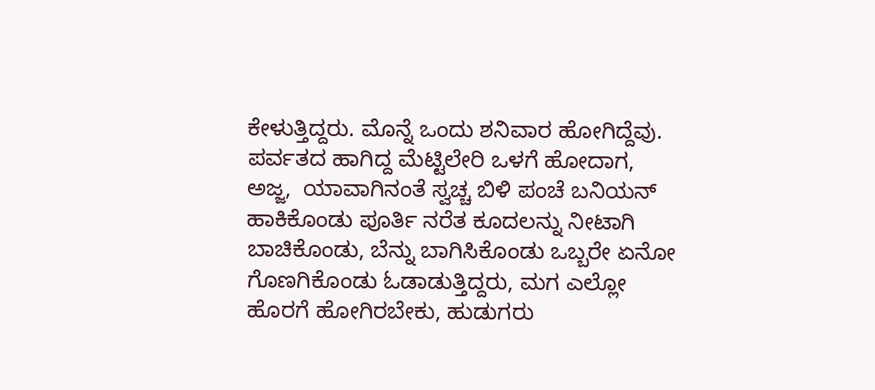ಕೇಳುತ್ತಿದ್ದರು. ಮೊನ್ನೆ ಒಂದು ಶನಿವಾರ ಹೋಗಿದ್ದೆವು. ಪರ್ವತದ ಹಾಗಿದ್ದ ಮೆಟ್ಟಿಲೇರಿ ಒಳಗೆ ಹೋದಾಗ, ಅಜ್ಜ,  ಯಾವಾಗಿನಂತೆ ಸ್ವಚ್ಚ ಬಿಳಿ ಪಂಚೆ ಬನಿಯನ್ ಹಾಕಿಕೊಂಡು ಪೂರ್ತಿ ನರೆತ ಕೂದಲನ್ನು ನೀಟಾಗಿ ಬಾಚಿಕೊಂಡು, ಬೆನ್ನು ಬಾಗಿಸಿಕೊಂಡು ಒಬ್ಬರೇ ಏನೋ ಗೊಣಗಿಕೊಂಡು ಓಡಾಡುತ್ತಿದ್ದರು, ಮಗ ಎಲ್ಲೋ ಹೊರಗೆ ಹೋಗಿರಬೇಕು, ಹುಡುಗರು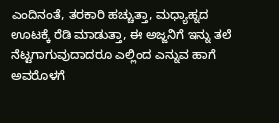ಎಂದಿನಂತೆ, ತರಕಾರಿ ಹಚ್ಚುತ್ತಾ, ಮಧ್ಯಾಹ್ನದ ಊಟಕ್ಕೆ ರೆಡಿ ಮಾಡುತ್ತಾ, ಈ ಅಜ್ಜನಿಗೆ ಇನ್ನು ತಲೆ ನೆಟ್ಟಗಾಗುವುದಾದರೂ ಎಲ್ಲಿಂದ ಎನ್ನುವ ಹಾಗೆ ಅವರೊಳಗೆ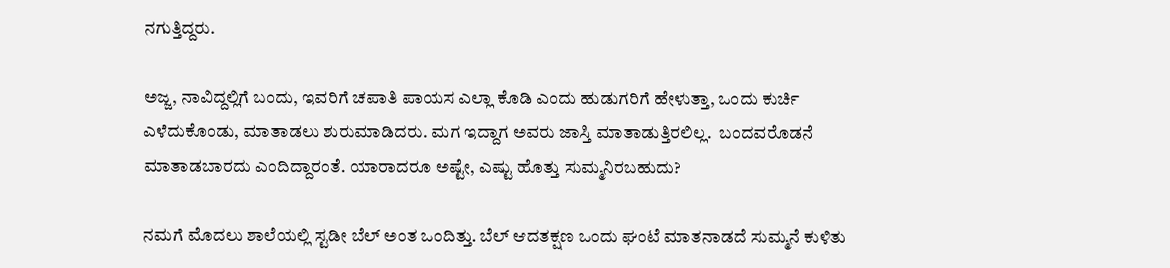ನಗುತ್ತಿದ್ದರು.

ಅಜ್ಜ, ನಾವಿದ್ದಲ್ಲಿಗೆ ಬಂದು, ಇವರಿಗೆ ಚಪಾತಿ ಪಾಯಸ ಎಲ್ಲಾ ಕೊಡಿ ಎಂದು ಹುಡುಗರಿಗೆ ಹೇಳುತ್ತಾ, ಒಂದು ಕುರ್ಚಿ ಎಳೆದುಕೊಂಡು, ಮಾತಾಡಲು ಶುರುಮಾಡಿದರು. ಮಗ ಇದ್ದಾಗ ಅವರು ಜಾಸ್ತಿ ಮಾತಾಡುತ್ತಿರಲಿಲ್ಲ.  ಬಂದವರೊಡನೆ ಮಾತಾಡಬಾರದು ಎಂದಿದ್ದಾರಂತೆ. ಯಾರಾದರೂ ಅಷ್ಟೇ, ಎಷ್ಟು ಹೊತ್ತು ಸುಮ್ಮನಿರಬಹುದು?

ನಮಗೆ ಮೊದಲು ಶಾಲೆಯಲ್ಲಿ ಸ್ಟಡೀ ಬೆಲ್ ಅಂತ ಒಂದಿತ್ತು. ಬೆಲ್ ಆದತಕ್ಷಣ ಒಂದು ಘಂಟೆ ಮಾತನಾಡದೆ ಸುಮ್ಮನೆ ಕುಳಿತು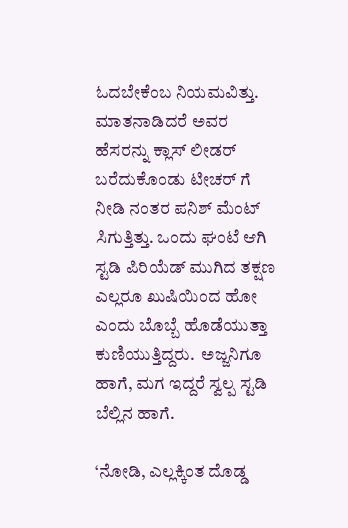ಓದಬೇಕೆಂಬ ನಿಯಮವಿತ್ತು. ಮಾತನಾಡಿದರೆ ಅವರ ಹೆಸರನ್ನು ಕ್ಲಾಸ್ ಲೀಡರ್ ಬರೆದುಕೊಂಡು ಟೀಚರ್ ಗೆ ನೀಡಿ ನಂತರ ಪನಿಶ್ ಮೆಂಟ್ ಸಿಗುತ್ತಿತ್ತು. ಒಂದು ಘಂಟೆ ಆಗಿ ಸ್ಟಡಿ ಪಿರಿಯೆಡ್ ಮುಗಿದ ತಕ್ಷಣ ಎಲ್ಲರೂ ಖುಷಿಯಿಂದ ಹೋ ಎಂದು ಬೊಬ್ಬೆ ಹೊಡೆಯುತ್ತಾ ಕುಣಿಯುತ್ತಿದ್ದರು.  ಅಜ್ಜನಿಗೂ ಹಾಗೆ, ಮಗ ಇದ್ದರೆ ಸ್ವಲ್ಪ ಸ್ಟಡಿ ಬೆಲ್ಲಿನ ಹಾಗೆ.

‘ನೋಡಿ, ಎಲ್ಲಕ್ಕಿಂತ ದೊಡ್ಡ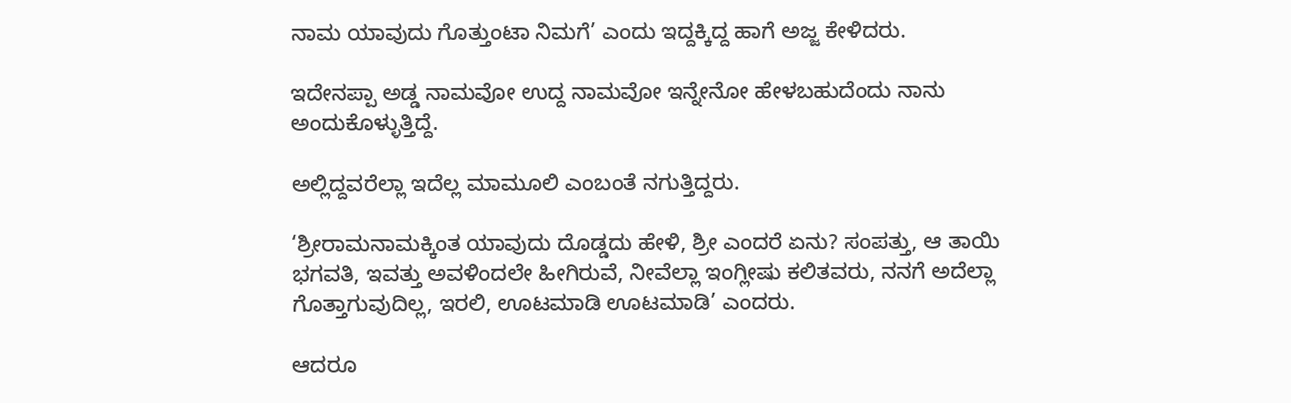ನಾಮ ಯಾವುದು ಗೊತ್ತುಂಟಾ ನಿಮಗೆ’ ಎಂದು ಇದ್ದಕ್ಕಿದ್ದ ಹಾಗೆ ಅಜ್ಜ ಕೇಳಿದರು.

ಇದೇನಪ್ಪಾ ಅಡ್ಡ ನಾಮವೋ ಉದ್ದ ನಾಮವೋ ಇನ್ನೇನೋ ಹೇಳಬಹುದೆಂದು ನಾನು ಅಂದುಕೊಳ್ಳುತ್ತಿದ್ದೆ.

ಅಲ್ಲಿದ್ದವರೆಲ್ಲಾ ಇದೆಲ್ಲ ಮಾಮೂಲಿ ಎಂಬಂತೆ ನಗುತ್ತಿದ್ದರು.

‘ಶ್ರೀರಾಮನಾಮಕ್ಕಿಂತ ಯಾವುದು ದೊಡ್ಡದು ಹೇಳಿ, ಶ್ರೀ ಎಂದರೆ ಏನು? ಸಂಪತ್ತು, ಆ ತಾಯಿ ಭಗವತಿ, ಇವತ್ತು ಅವಳಿಂದಲೇ ಹೀಗಿರುವೆ, ನೀವೆಲ್ಲಾ ಇಂಗ್ಲೀಷು ಕಲಿತವರು, ನನಗೆ ಅದೆಲ್ಲಾ ಗೊತ್ತಾಗುವುದಿಲ್ಲ, ಇರಲಿ, ಊಟಮಾಡಿ ಊಟಮಾಡಿ’ ಎಂದರು.

ಆದರೂ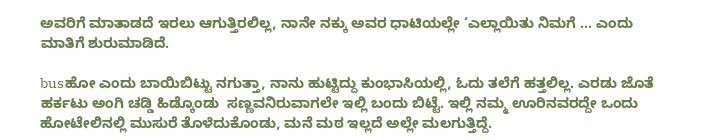ಅವರಿಗೆ ಮಾತಾಡದೆ ಇರಲು ಆಗುತ್ತಿರಲಿಲ್ಲ, ನಾನೇ ನಕ್ಕು ಅವರ ಧಾಟಿಯಲ್ಲೇ ‘ಎಲ್ಲಾಯಿತು ನಿಮಗೆ … ಎಂದು ಮಾತಿಗೆ ಶುರುಮಾಡಿದೆ.

busಹೋ ಎಂದು ಬಾಯಿಬಿಟ್ಟು ನಗುತ್ತಾ, ನಾನು ಹುಟ್ಟಿದ್ದು ಕುಂಭಾಸಿಯಲ್ಲಿ, ಓದು ತಲೆಗೆ ಹತ್ತಲಿಲ್ಲ. ಎರಡು ಜೊತೆ ಹರ್ಕಟು ಅಂಗಿ ಚಡ್ಡಿ ಹಿಡ್ಕೊಂಡು  ಸಣ್ಣವನಿರುವಾಗಲೇ ಇಲ್ಲಿ ಬಂದು ಬಿಟ್ಟೆ. ಇಲ್ಲಿ ನಮ್ಮ ಊರಿನವರದ್ದೇ ಒಂದು  ಹೋಟೇಲಿನಲ್ಲಿ ಮುಸುರೆ ತೊಳೆದುಕೊಂಡು, ಮನೆ ಮಠ ಇಲ್ಲದೆ ಅಲ್ಲೇ ಮಲಗುತ್ತಿದ್ದೆ.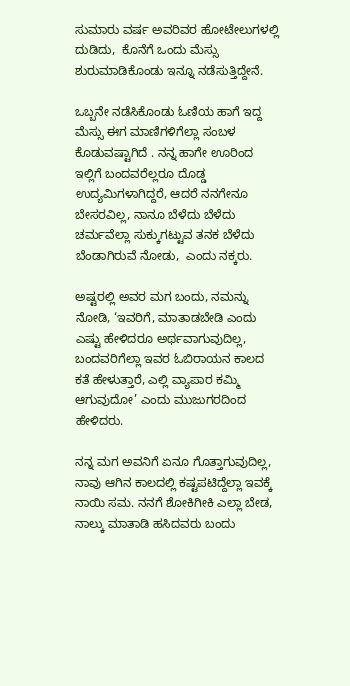ಸುಮಾರು ವರ್ಷ ಅವರಿವರ ಹೋಟೇಲುಗಳಲ್ಲಿ ದುಡಿದು,  ಕೊನೆಗೆ ಒಂದು ಮೆಸ್ಸು ಶುರುಮಾಡಿಕೊಂಡು ಇನ್ನೂ ನಡೆಸುತ್ತಿದ್ದೇನೆ.

ಒಬ್ಬನೇ ನಡೆಸಿಕೊಂಡು ಓಣಿಯ ಹಾಗೆ ಇದ್ದ ಮೆಸ್ಸು ಈಗ ಮಾಣಿಗಳಿಗೆಲ್ಲಾ ಸಂಬಳ ಕೊಡುವಷ್ಟಾಗಿದೆ . ನನ್ನ ಹಾಗೇ ಊರಿಂದ ಇಲ್ಲಿಗೆ ಬಂದವರೆಲ್ಲರೂ ದೊಡ್ಡ ಉದ್ಯಮಿಗಳಾಗಿದ್ದರೆ, ಆದರೆ ನನಗೇನೂ ಬೇಸರವಿಲ್ಲ, ನಾನೂ ಬೆಳೆದು ಬೆಳೆದು ಚರ್ಮವೆಲ್ಲಾ ಸುಕ್ಕುಗಟ್ಟುವ ತನಕ ಬೆಳೆದು ಬೆಂಡಾಗಿರುವೆ ನೋಡು,  ಎಂದು ನಕ್ಕರು.

ಅಷ್ಟರಲ್ಲಿ ಅವರ ಮಗ ಬಂದು, ನಮನ್ನು ನೋಡಿ, ‘ಇವರಿಗೆ, ಮಾತಾಡಬೇಡಿ ಎಂದು ಎಷ್ಟು ಹೇಳಿದರೂ ಅರ್ಥವಾಗುವುದಿಲ್ಲ, ಬಂದವರಿಗೆಲ್ಲಾ ಇವರ ಓಬಿರಾಯನ ಕಾಲದ ಕತೆ ಹೇಳುತ್ತಾರೆ, ಎಲ್ಲಿ ವ್ಯಾಪಾರ ಕಮ್ಮಿ ಆಗುವುದೋ’ ಎಂದು ಮುಜುಗರದಿಂದ ಹೇಳಿದರು.

ನನ್ನ ಮಗ ಅವನಿಗೆ ಏನೂ ಗೊತ್ತಾಗುವುದಿಲ್ಲ, ನಾವು ಆಗಿನ ಕಾಲದಲ್ಲಿ ಕಷ್ಟಪಟಿದ್ದೆಲ್ಲಾ ಇವಕ್ಕೆ ನಾಯಿ ಸಮ. ನನಗೆ ಶೋಕಿಗೀಕಿ ಎಲ್ಲಾ ಬೇಡ, ನಾಲ್ಕು ಮಾತಾಡಿ ಹಸಿದವರು ಬಂದು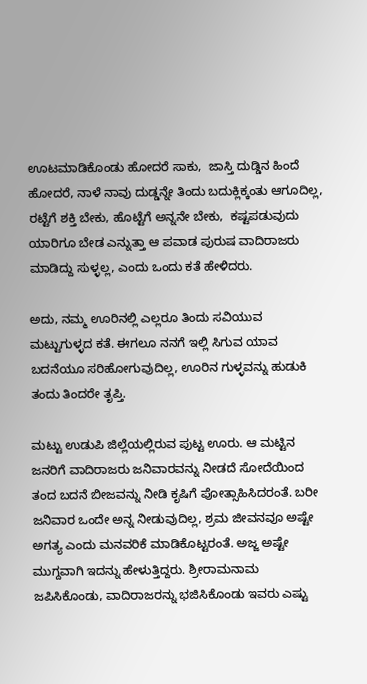ಊಟಮಾಡಿಕೊಂಡು ಹೋದರೆ ಸಾಕು,  ಜಾಸ್ತಿ ದುಡ್ಡಿನ ಹಿಂದೆ ಹೋದರೆ, ನಾಳೆ ನಾವು ದುಡ್ಡನ್ನೇ ತಿಂದು ಬದುಕ್ಲಿಕ್ಕಂತು ಆಗೂದಿಲ್ಲ, ರಟ್ಟೆಗೆ ಶಕ್ತಿ ಬೇಕು, ಹೊಟ್ಟೆಗೆ ಅನ್ನನೇ ಬೇಕು,  ಕಷ್ಟಪಡುವುದು ಯಾರಿಗೂ ಬೇಡ ಎನ್ನುತ್ತಾ ಆ ಪವಾಡ ಪುರುಷ ವಾದಿರಾಜರು ಮಾಡಿದ್ದು ಸುಳ್ಳಲ್ಲ, ಎಂದು ಒಂದು ಕತೆ ಹೇಳಿದರು.

ಅದು, ನಮ್ಮ ಊರಿನಲ್ಲಿ ಎಲ್ಲರೂ ತಿಂದು ಸವಿಯುವ ಮಟ್ಟುಗುಳ್ಳದ ಕತೆ. ಈಗಲೂ ನನಗೆ ಇಲ್ಲಿ ಸಿಗುವ ಯಾವ ಬದನೆಯೂ ಸರಿಹೋಗುವುದಿಲ್ಲ, ಊರಿನ ಗುಳ್ಳವನ್ನು ಹುಡುಕಿ ತಂದು ತಿಂದರೇ ತೃಪ್ತಿ.

ಮಟ್ಟು ಉಡುಪಿ ಜಿಲ್ಲೆಯಲ್ಲಿರುವ ಪುಟ್ಟ ಊರು. ಆ ಮಟ್ಟಿನ ಜನರಿಗೆ ವಾದಿರಾಜರು ಜನಿವಾರವನ್ನು ನೀಡದೆ ಸೋದೆಯಿಂದ ತಂದ ಬದನೆ ಬೀಜವನ್ನು ನೀಡಿ ಕೃಷಿಗೆ ಪೋತ್ಸಾಹಿಸಿದರಂತೆ. ಬರೀ ಜನಿವಾರ ಒಂದೇ ಅನ್ನ ನೀಡುವುದಿಲ್ಲ, ಶ್ರಮ ಜೀವನವೂ ಅಷ್ಟೇ ಅಗತ್ಯ ಎಂದು ಮನವರಿಕೆ ಮಾಡಿಕೊಟ್ಟರಂತೆ. ಅಜ್ಜ ಅಷ್ಟೇ ಮುಗ್ದವಾಗಿ ಇದನ್ನು ಹೇಳುತ್ತಿದ್ದರು. ಶ್ರೀರಾಮನಾಮ ಜಪಿಸಿಕೊಂಡು, ವಾದಿರಾಜರನ್ನು ಭಜಿಸಿಕೊಂಡು ಇವರು ಎಷ್ಟು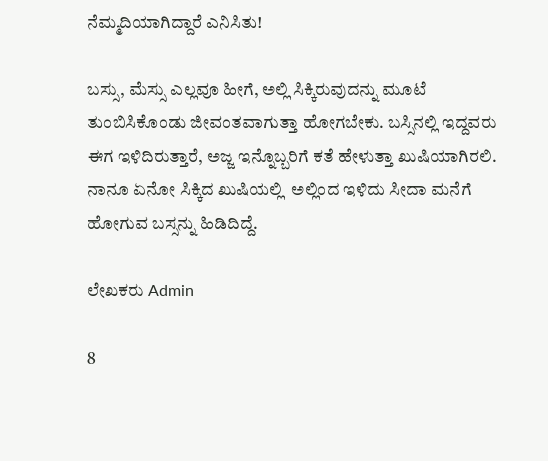ನೆಮ್ಮದಿಯಾಗಿದ್ದಾರೆ ಎನಿಸಿತು!

ಬಸ್ಸು, ಮೆಸ್ಸು ಎಲ್ಲವೂ ಹೀಗೆ, ಅಲ್ಲಿ ಸಿಕ್ಕಿರುವುದನ್ನು ಮೂಟೆ ತುಂಬಿಸಿಕೊಂಡು ಜೀವಂತವಾಗುತ್ತಾ ಹೋಗಬೇಕು. ಬಸ್ಸಿನಲ್ಲಿ ಇದ್ದವರು ಈಗ ಇಳಿದಿರುತ್ತಾರೆ, ಅಜ್ಜ ಇನ್ನೊಬ್ಬರಿಗೆ ಕತೆ ಹೇಳುತ್ತಾ ಖುಷಿಯಾಗಿರಲಿ. ನಾನೂ ಏನೋ ಸಿಕ್ಕಿದ ಖುಷಿಯಲ್ಲಿ  ಅಲ್ಲಿಂದ ಇಳಿದು ಸೀದಾ ಮನೆಗೆ ಹೋಗುವ ಬಸ್ಸನ್ನು ಹಿಡಿದಿದ್ದೆ.

ಲೇಖಕರು Admin

8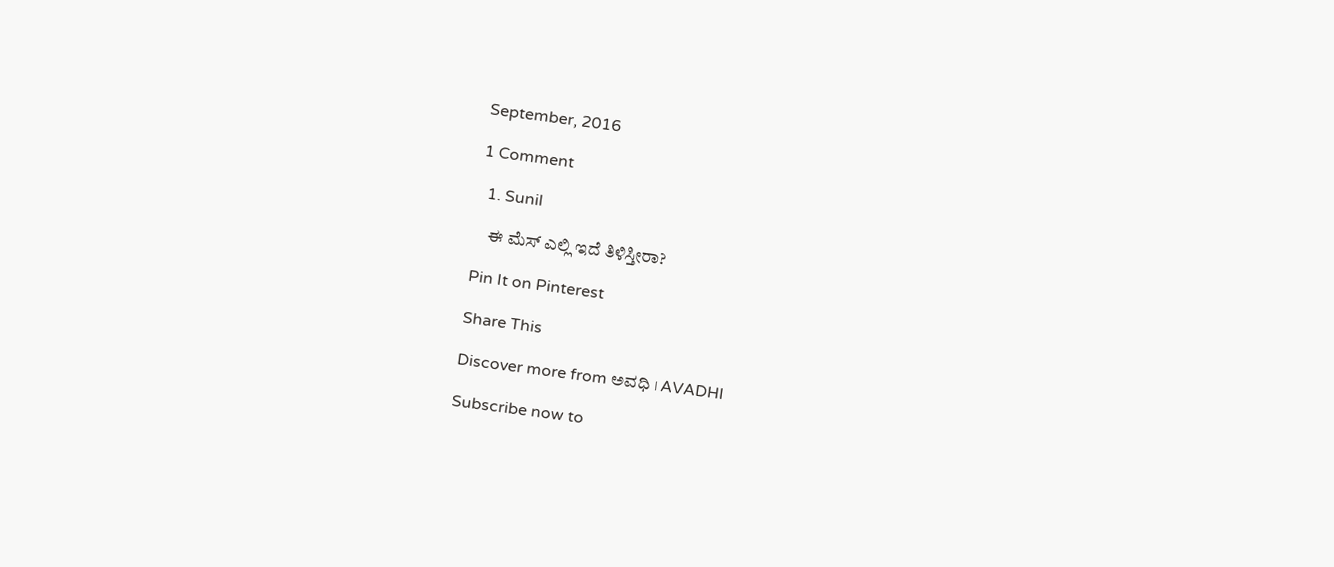September, 2016

1 Comment

  1. Sunil

    ಈ ಮೆಸ್ ಎಲ್ಲಿ ಇದೆ ತಿಳಿಸ್ತೀರಾ?

Pin It on Pinterest

Share This

Discover more from ಅವಧಿ । AVADHI

Subscribe now to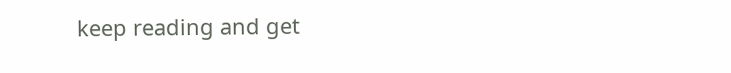keep reading and get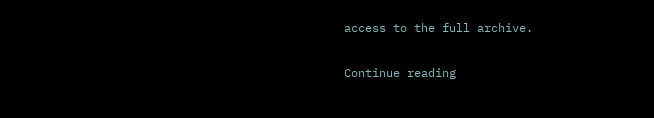access to the full archive.

Continue reading